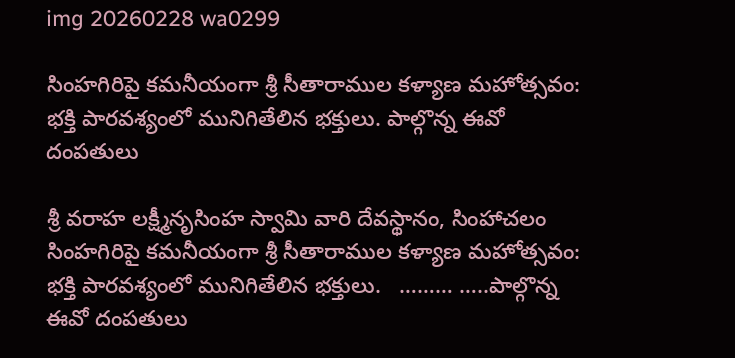img 20260228 wa0299

సింహగిరిపై కమనీయంగా శ్రీ సీతారాముల కళ్యాణ మహోత్సవం: భక్తి పారవశ్యంలో మునిగితేలిన భక్తులు. పాల్గొన్న ఈవో దంపతులు

శ్రీ వరాహ లక్ష్మీనృసింహ స్వామి వారి దేవస్థానం, సింహాచలం     సింహగిరిపై కమనీయంగా శ్రీ సీతారాముల కళ్యాణ మహోత్సవం: భక్తి పారవశ్యంలో మునిగితేలిన భక్తులు.   ……… …..పాల్గొన్న ఈవో దంపతులు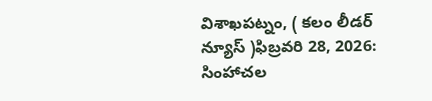విశాఖపట్నం, ( కలం లీడర్ న్యూస్ )ఫిబ్రవరి 28, 2026: సింహాచల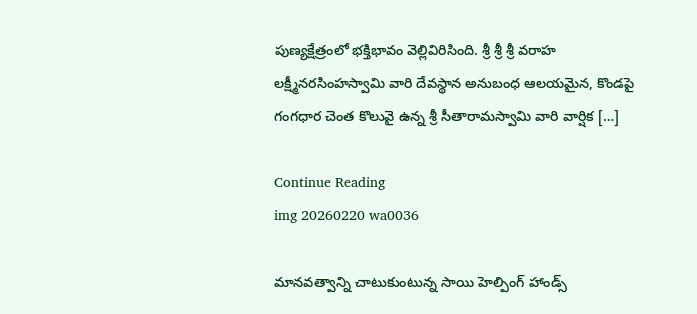పుణ్యక్షేత్రంలో భక్తిభావం వెల్లివిరిసింది. శ్రీ శ్రీ శ్రీ వరాహ లక్ష్మీనరసింహస్వామి వారి దేవస్థాన అనుబంధ ఆలయమైన, కొండపై గంగధార చెంత కొలువై ఉన్న శ్రీ సీతారామస్వామి వారి వార్షిక […]

Continue Reading
img 20260220 wa0036

మానవత్వాన్ని చాటుకుంటున్న సాయి హెల్పింగ్ హాండ్స్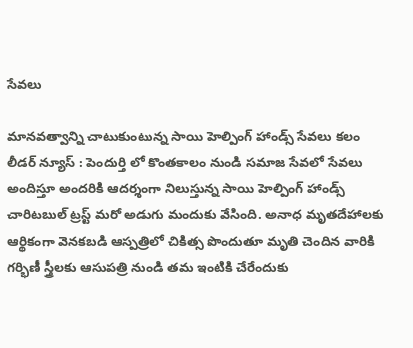సేవలు

మానవత్వాన్ని చాటుకుంటున్న సాయి హెల్పింగ్ హాండ్స్ సేవలు కలం లీడర్ న్యూస్ : పెందుర్తి లో కొంతకాలం నుండి సమాజ సేవలో సేవలు అందిస్తూ అందరికి ఆదర్శంగా నిలుస్తున్న సాయి హెల్పింగ్ హాండ్స్ చారిటబుల్ ట్రస్ట్ మరో అడుగు మందుకు వేసింది. అనాధ మృతదేహాలకు ఆర్థికంగా వెనకబడి ఆస్పత్రిలో చికిత్స పొందుతూ మృతి చెందిన వారికి గర్భిణీ స్త్రీలకు ఆసుపత్రి నుండి తమ ఇంటికి చేరేందుకు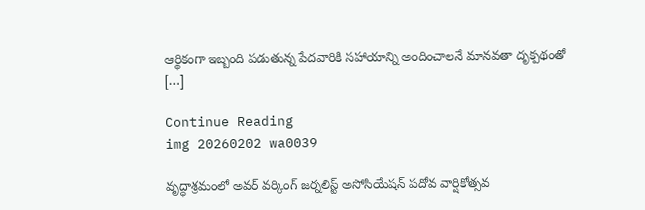ఆర్థికంగా ఇబ్బంది పడుతున్న పేదవారికి సహాయాన్ని అందించాలనే మానవతా దృక్పథంతో […]

Continue Reading
img 20260202 wa0039

వృద్ధాశ్రమంలో అవర్ వర్కింగ్ జర్నలిస్ట్ అసోసియేషన్ పదోవ వార్షికోత్సవ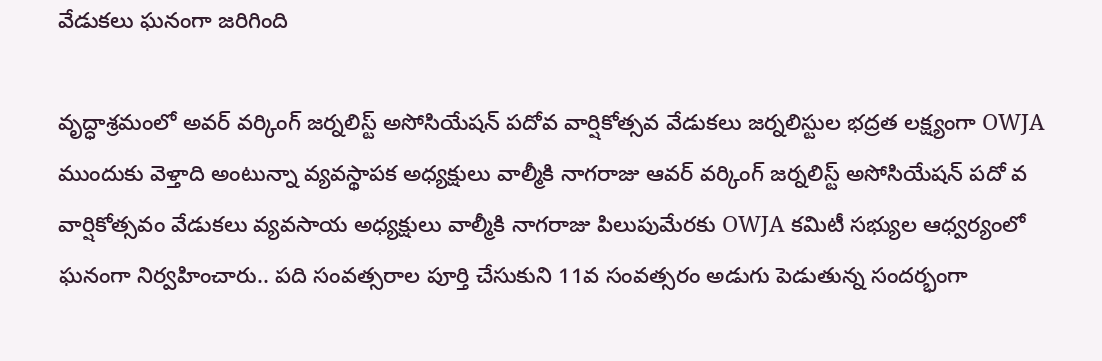వేడుకలు ఘనంగా జరిగింది

వృద్ధాశ్రమంలో అవర్ వర్కింగ్ జర్నలిస్ట్ అసోసియేషన్ పదోవ వార్షికోత్సవ వేడుకలు జర్నలిస్టుల భద్రత లక్ష్యంగా OWJA ముందుకు వెళ్తాది అంటున్నా వ్యవస్థాపక అధ్యక్షులు వాల్మీకి నాగరాజు ఆవర్ వర్కింగ్ జర్నలిస్ట్ అసోసియేషన్ పదో వ వార్షికోత్సవం వేడుకలు వ్యవసాయ అధ్యక్షులు వాల్మీకి నాగరాజు పిలుపుమేరకు OWJA కమిటీ సభ్యుల ఆధ్వర్యంలో ఘనంగా నిర్వహించారు.. పది సంవత్సరాల పూర్తి చేసుకుని 11వ సంవత్సరం అడుగు పెడుతున్న సందర్భంగా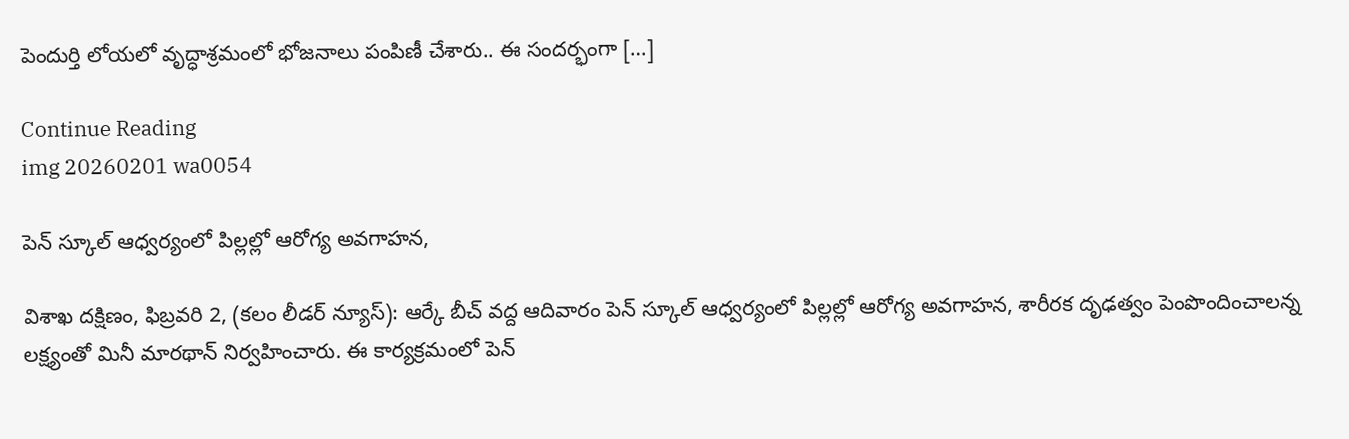పెందుర్తి లోయలో వృద్ధాశ్రమంలో భోజనాలు పంపిణీ చేశారు.. ఈ సందర్భంగా […]

Continue Reading
img 20260201 wa0054

పెన్ స్కూల్ ఆధ్వర్యంలో పిల్లల్లో ఆరోగ్య అవగాహన,

విశాఖ దక్షిణం, ఫిబ్రవరి 2, (కలం లీడర్ న్యూస్): ఆర్కే బీచ్ వద్ద ఆదివారం పెన్ స్కూల్ ఆధ్వర్యంలో పిల్లల్లో ఆరోగ్య అవగాహన, శారీరక దృఢత్వం పెంపొందించాలన్న లక్ష్యంతో మినీ మారథాన్ నిర్వహించారు. ఈ కార్యక్రమంలో పెన్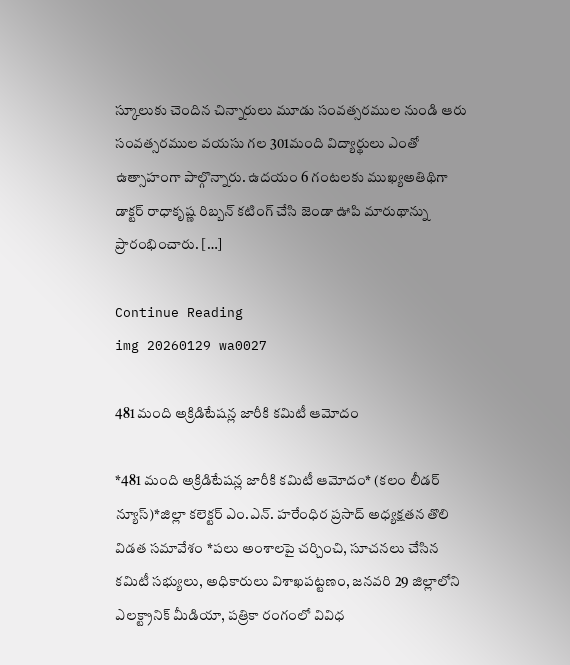స్కూలుకు చెందిన చిన్నారులు మూడు సంవత్సరముల నుండి ఆరు సంవత్సరముల వయసు గల 301మంది విద్యార్థులు ఎంతో ఉత్సాహంగా పాల్గొన్నారు. ఉదయం 6 గంటలకు ముఖ్యఅతిథిగా డాక్టర్ రాధాకృష్ణ రిబ్బన్ కటింగ్ చేసి జెండా ఊపి మారుథాన్ను ప్రారంభించారు. […]

Continue Reading
img 20260129 wa0027

481 మంది అక్రిడిటేష‌న్ల జారీకి క‌మిటీ ఆమోదం

*481 మంది అక్రిడిటేష‌న్ల జారీకి క‌మిటీ ఆమోదం* (కలం లీడర్ న్యూస్)*జిల్లా క‌లెక్ట‌ర్ ఎం.ఎన్. హరేంధిర ప్ర‌సాద్ అధ్య‌క్ష‌త‌న తొలి విడ‌త స‌మావేశం *ప‌లు అంశాల‌పై చ‌ర్చించి, సూచ‌న‌లు చేసిన క‌మిటీ స‌భ్యులు, అధికారులు విశాఖ‌ప‌ట్ట‌ణం, జ‌న‌వ‌రి 29 జిల్లాలోని ఎల‌క్ట్రానిక్ మీడియా, ప‌త్రికా రంగంలో వివిధ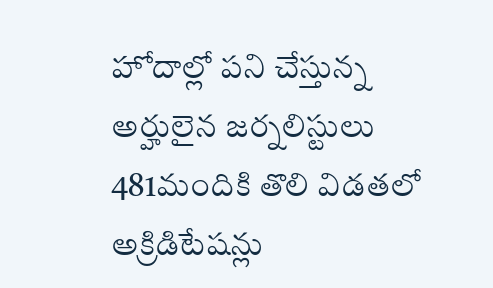హోదాల్లో ప‌ని చేస్తున్న అర్హులైన జ‌ర్న‌లిస్టులు 481మందికి తొలి విడ‌త‌లో అక్రిడిటేష‌న్లు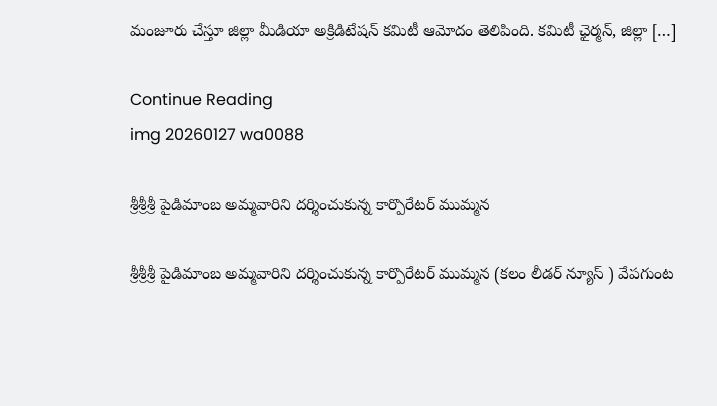మంజూరు చేస్తూ జిల్లా మీడియా అక్రిడిటేష‌న్ క‌మిటీ ఆమోదం తెలిపింది. క‌మిటీ ఛైర్మ‌న్, జిల్లా […]

Continue Reading
img 20260127 wa0088

శ్రీశ్రీశ్రీ పైడిమాంబ అమ్మవారిని దర్శించుకున్న కార్పొరేటర్ ముమ్మన

శ్రీశ్రీశ్రీ పైడిమాంబ అమ్మవారిని దర్శించుకున్న కార్పొరేటర్ ముమ్మన (కలం లీడర్ న్యూస్ ) వేపగుంట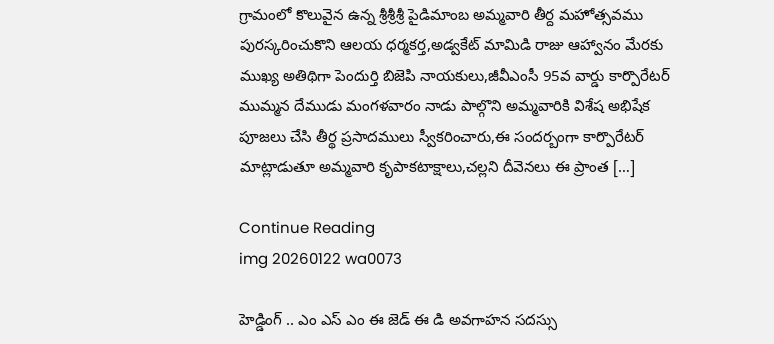గ్రామంలో కొలువైన ఉన్న శ్రీశ్రీశ్రీ పైడిమాంబ అమ్మవారి తీర్ద మహోత్సవము పురస్కరించుకొని ఆలయ ధర్మకర్త,అడ్వకేట్ మామిడి రాజు ఆహ్వానం మేరకు ముఖ్య అతిథిగా పెందుర్తి బిజెపి నాయకులు,జీవీఎంసీ 95వ వార్డు కార్పొరేటర్ ముమ్మన దేముడు మంగళవారం నాడు పాల్గొని అమ్మవారికి విశేష అభిషేక పూజలు చేసి తీర్థ ప్రసాదములు స్వీకరించారు,ఈ సందర్బంగా కార్పొరేటర్ మాట్లాడుతూ అమ్మవారి కృపాకటాక్షాలు,చల్లని దీవెనలు ఈ ప్రాంత […]

Continue Reading
img 20260122 wa0073

హెడ్డింగ్ .. ఎం ఎస్ ఎం ఈ జెడ్ ఈ డి అవగాహన సదస్సు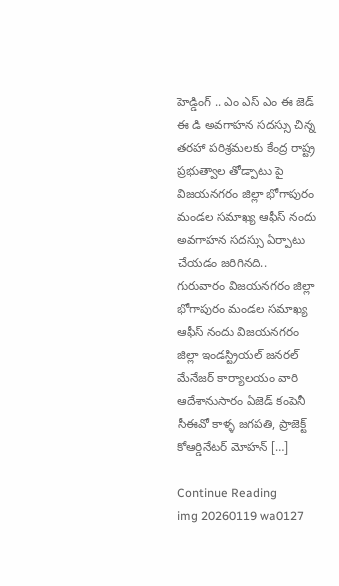హెడ్డింగ్ .. ఎం ఎస్ ఎం ఈ జెడ్ ఈ డి అవగాహన సదస్సు చిన్న తరహా పరిశ్రమలకు కేంద్ర రాష్ట్ర ప్రభుత్వాల తోడ్పాటు పై విజయనగరం జిల్లా భోగాపురం మండల సమాఖ్య ఆఫీస్ నందు అవగాహన సదస్సు ఏర్పాటు చేయడం జరిగినది.. గురువారం విజయనగరం జిల్లా భోగాపురం మండల సమాఖ్య ఆఫీస్ నందు విజయనగరం జిల్లా ఇండస్ట్రియల్ జనరల్ మేనేజర్ కార్యాలయం వారి ఆదేశానుసారం ఏజెడ్ కంపెనీ సీఈవో కాళ్ళ జగపతి, ప్రాజెక్ట్ కోఆర్డినేటర్ మోహన్ […]

Continue Reading
img 20260119 wa0127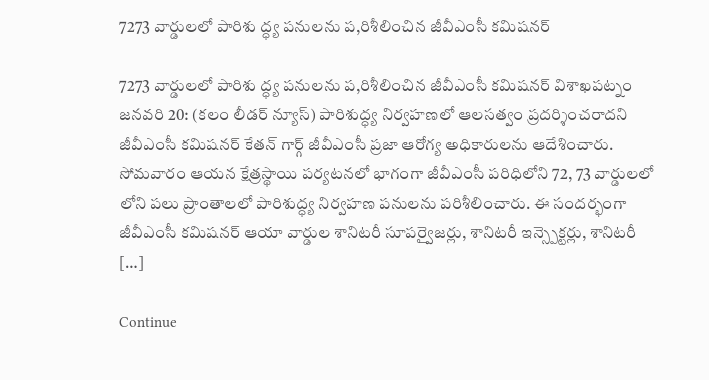7273 వార్డులలో పారిశు ద్ధ్య పనులను ప,రిశీలించిన జీవీఎంసీ కమిషనర్

7273 వార్డులలో పారిశు ద్ధ్య పనులను ప,రిశీలించిన జీవీఎంసీ కమిషనర్ విశాఖపట్నం జనవరి 20: (కలం లీడర్ న్యూస్) పారిశుద్ధ్య నిర్వహణలో ఆలసత్వం ప్రదర్శించరాదని జీవీఎంసీ కమిషనర్ కేతన్ గార్గ్ జీవీఎంసీ ప్రజా ఆరోగ్య అధికారులను ఆదేశించారు. సోమవారం ఆయన క్షేత్రస్థాయి పర్యటనలో భాగంగా జీవీఎంసీ పరిధిలోని 72, 73 వార్డులలో లోని పలు ప్రాంతాలలో పారిశుద్ధ్య నిర్వహణ పనులను పరిశీలించారు. ఈ సందర్భంగా జీవీఎంసీ కమిషనర్ ఆయా వార్డుల శానిటరీ సూపర్వైజర్లు, శానిటరీ ఇన్స్పెక్టర్లు, శానిటరీ […]

Continue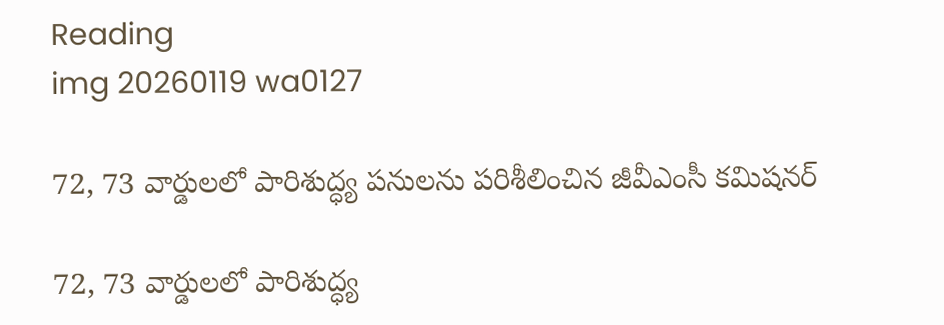Reading
img 20260119 wa0127

72, 73 వార్డులలో పారిశుద్ధ్య పనులను పరిశీలించిన జీవీఎంసీ కమిషనర్

72, 73 వార్డులలో పారిశుద్ధ్య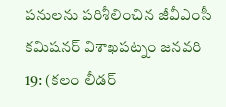పనులను పరిశీలించిన జీవీఎంసీ కమిషనర్ విశాఖపట్నం జనవరి 19: (కలం లీడర్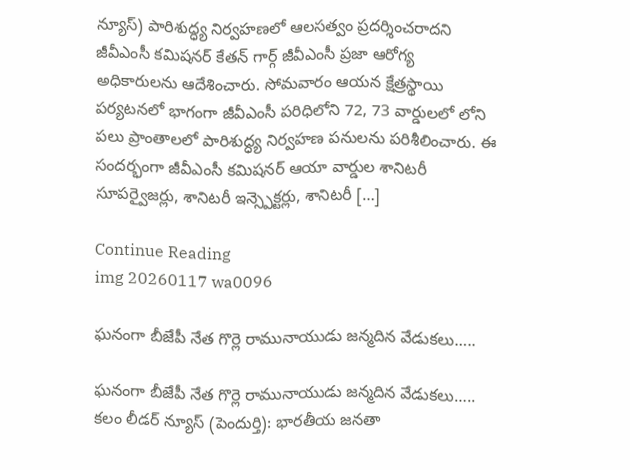న్యూస్) పారిశుద్ధ్య నిర్వహణలో ఆలసత్వం ప్రదర్శించరాదని జీవీఎంసీ కమిషనర్ కేతన్ గార్గ్ జీవీఎంసీ ప్రజా ఆరోగ్య అధికారులను ఆదేశించారు. సోమవారం ఆయన క్షేత్రస్థాయి పర్యటనలో భాగంగా జీవీఎంసీ పరిధిలోని 72, 73 వార్డులలో లోని పలు ప్రాంతాలలో పారిశుద్ధ్య నిర్వహణ పనులను పరిశీలించారు. ఈ సందర్భంగా జీవీఎంసీ కమిషనర్ ఆయా వార్డుల శానిటరీ సూపర్వైజర్లు, శానిటరీ ఇన్స్పెక్టర్లు, శానిటరీ […]

Continue Reading
img 20260117 wa0096

ఘనంగా బీజేపీ నేత గొర్లె రామునాయుడు జన్మదిన వేడుకలు…..

ఘనంగా బీజేపీ నేత గొర్లె రామునాయుడు జన్మదిన వేడుకలు….. కలం లీడర్ న్యూస్ (పెందుర్తి): భారతీయ జనతా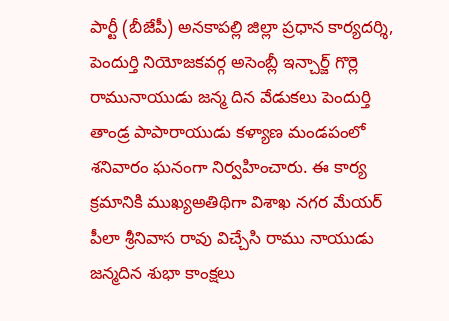పార్టీ (బీజేపీ) అనకాపల్లి జిల్లా ప్రధాన కార్యదర్శి, పెందుర్తి నియోజకవర్గ అసెంబ్లీ ఇన్చార్జ్ గొర్లె రామునాయుడు జన్మ దిన వేడుకలు పెందుర్తి తాండ్ర పాపారాయుడు కళ్యాణ మండపంలో శనివారం ఘనంగా నిర్వహించారు. ఈ కార్య క్రమానికి ముఖ్యఅతిథిగా విశాఖ నగర మేయర్ పీలా శ్రీనివాస రావు విచ్చేసి రాము నాయుడు జన్మదిన శుభా కాంక్షలు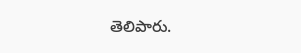తెలిపారు.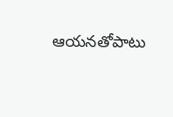ఆయనతోపాటు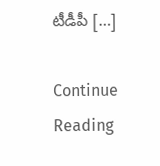టీడీపీ […]

Continue Reading